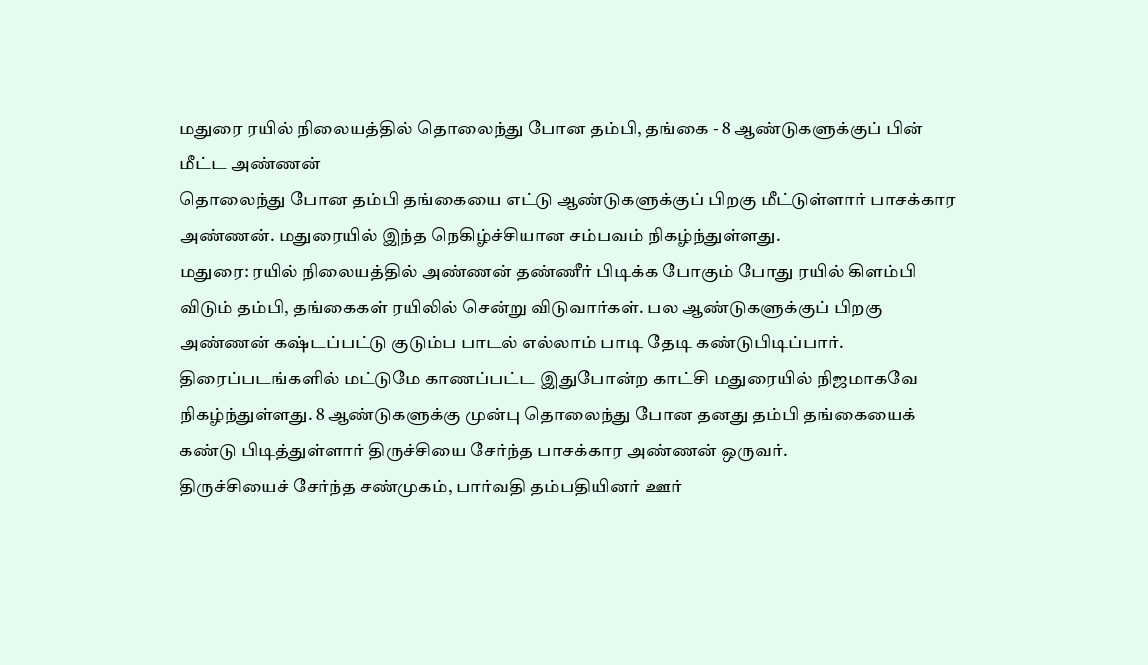மதுரை ரயில் நிலையத்தில் தொலைந்து போன தம்பி, தங்கை - 8 ஆண்டுகளுக்குப் பின் மீட்ட அண்ணன்
தொலைந்து போன தம்பி தங்கையை எட்டு ஆண்டுகளுக்குப் பிறகு மீட்டுள்ளார் பாசக்கார அண்ணன். மதுரையில் இந்த நெகிழ்ச்சியான சம்பவம் நிகழ்ந்துள்ளது.
மதுரை: ரயில் நிலையத்தில் அண்ணன் தண்ணீர் பிடிக்க போகும் போது ரயில் கிளம்பி விடும் தம்பி, தங்கைகள் ரயிலில் சென்று விடுவார்கள். பல ஆண்டுகளுக்குப் பிறகு அண்ணன் கஷ்டப்பட்டு குடும்ப பாடல் எல்லாம் பாடி தேடி கண்டுபிடிப்பார். திரைப்படங்களில் மட்டுமே காணப்பட்ட இதுபோன்ற காட்சி மதுரையில் நிஜமாகவே நிகழ்ந்துள்ளது. 8 ஆண்டுகளுக்கு முன்பு தொலைந்து போன தனது தம்பி தங்கையைக் கண்டு பிடித்துள்ளார் திருச்சியை சேர்ந்த பாசக்கார அண்ணன் ஒருவர்.
திருச்சியைச் சேர்ந்த சண்முகம், பார்வதி தம்பதியினர் ஊர்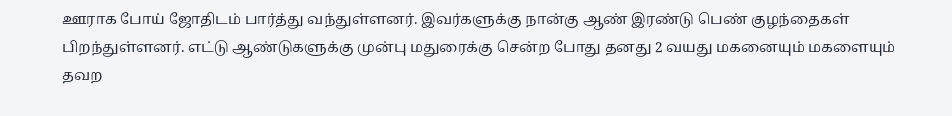ஊராக போய் ஜோதிடம் பார்த்து வந்துள்ளனர். இவர்களுக்கு நான்கு ஆண் இரண்டு பெண் குழந்தைகள் பிறந்துள்ளனர். எட்டு ஆண்டுகளுக்கு முன்பு மதுரைக்கு சென்ற போது தனது 2 வயது மகனையும் மகளையும் தவற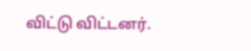விட்டு விட்டனர்.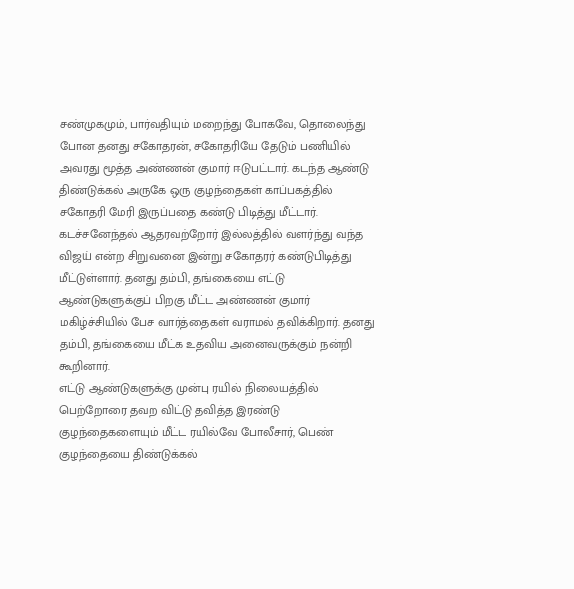சண்முகமும், பார்வதியும் மறைந்து போகவே, தொலைந்து போன தனது சகோதரன், சகோதரியே தேடும் பணியில் அவரது மூத்த அண்ணன் குமார் ஈடுபட்டார். கடந்த ஆண்டு திண்டுக்கல் அருகே ஒரு குழந்தைகள் காப்பகத்தில் சகோதரி மேரி இருப்பதை கண்டு பிடித்து மீட்டார்.
கடச்சனேந்தல் ஆதரவற்றோர் இல்லத்தில் வளர்ந்து வந்த விஜய் என்ற சிறுவனை இன்று சகோதரர் கண்டுபிடித்து மீட்டுள்ளார். தனது தம்பி, தங்கையை எட்டு ஆண்டுகளுக்குப் பிறகு மீட்ட அண்ணன் குமார் மகிழ்ச்சியில் பேச வார்த்தைகள் வராமல் தவிக்கிறார். தனது தம்பி, தங்கையை மீட்க உதவிய அனைவருக்கும் நன்றி கூறினார்.
எட்டு ஆண்டுகளுக்கு முன்பு ரயில் நிலையத்தில் பெற்றோரை தவற விட்டு தவித்த இரண்டு குழந்தைகளையும் மீட்ட ரயில்வே போலீசார், பெண் குழந்தையை திண்டுக்கல்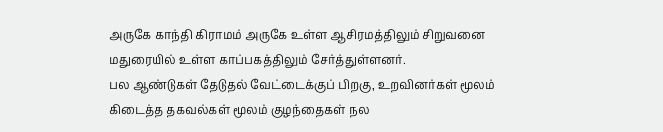அருகே காந்தி கிராமம் அருகே உள்ள ஆசிரமத்திலும் சிறுவனை மதுரையில் உள்ள காப்பகத்திலும் சேர்த்துள்ளனர்.
பல ஆண்டுகள் தேடுதல் வேட்டைக்குப் பிறகு, உறவினர்கள் மூலம் கிடைத்த தகவல்கள் மூலம் குழந்தைகள் நல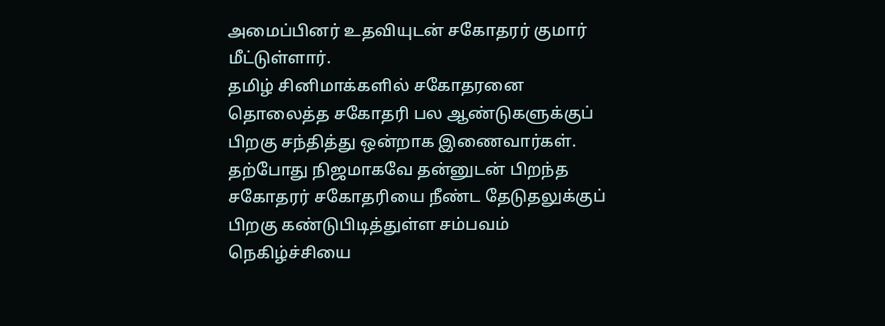அமைப்பினர் உதவியுடன் சகோதரர் குமார் மீட்டுள்ளார்.
தமிழ் சினிமாக்களில் சகோதரனை தொலைத்த சகோதரி பல ஆண்டுகளுக்குப் பிறகு சந்தித்து ஒன்றாக இணைவார்கள். தற்போது நிஜமாகவே தன்னுடன் பிறந்த சகோதரர் சகோதரியை நீண்ட தேடுதலுக்குப் பிறகு கண்டுபிடித்துள்ள சம்பவம் நெகிழ்ச்சியை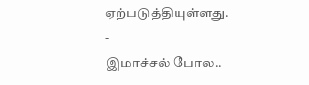ஏற்படுத்தியுள்ளது.
-
இமாச்சல் போல..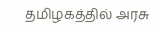தமிழகத்தில் அரசு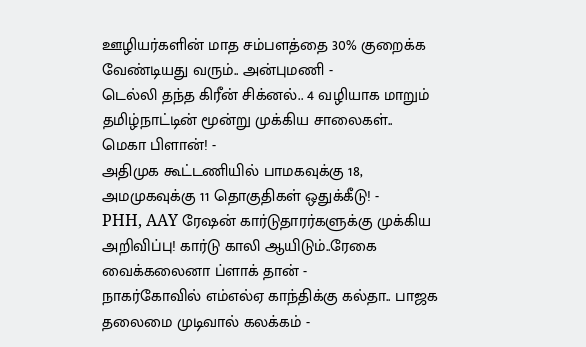ஊழியர்களின் மாத சம்பளத்தை 30% குறைக்க வேண்டியது வரும்.. அன்புமணி -
டெல்லி தந்த கிரீன் சிக்னல்.. 4 வழியாக மாறும் தமிழ்நாட்டின் மூன்று முக்கிய சாலைகள்.. மெகா பிளான்! -
அதிமுக கூட்டணியில் பாமகவுக்கு 18, அமமுகவுக்கு 11 தொகுதிகள் ஒதுக்கீடு! -
PHH, AAY ரேஷன் கார்டுதாரர்களுக்கு முக்கிய அறிவிப்பு! கார்டு காலி ஆயிடும்..ரேகை வைக்கலைனா ப்ளாக் தான் -
நாகர்கோவில் எம்எல்ஏ காந்திக்கு கல்தா.. பாஜக தலைமை முடிவால் கலக்கம் -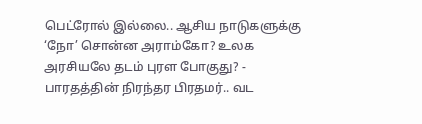பெட்ரோல் இல்லை.. ஆசிய நாடுகளுக்கு ‘நோ’ சொன்ன அராம்கோ? உலக அரசியலே தடம் புரள போகுது? -
பாரதத்தின் நிரந்தர பிரதமர்.. வட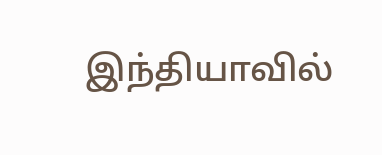இந்தியாவில்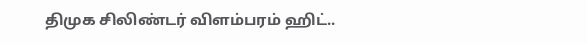திமுக சிலிண்டர் விளம்பரம் ஹிட்..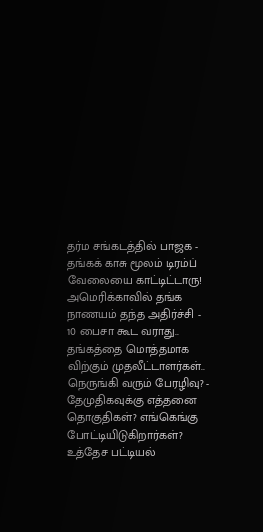தர்ம சங்கடத்தில் பாஜக -
தங்கக் காசு மூலம் டிரம்ப் வேலையை காட்டிட்டாரு! அமெரிக்காவில் தங்க நாணயம் தந்த அதிர்ச்சி -
10 பைசா கூட வராது.. தங்கத்தை மொத்தமாக விற்கும் முதலீட்டாளர்கள்.. நெருங்கி வரும் பேரழிவு? -
தேமுதிகவுக்கு எத்தனை தொகுதிகள்? எங்கெங்கு போட்டியிடுகிறார்கள்? உத்தேச பட்டியல்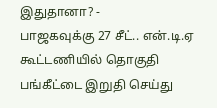இதுதானா? -
பாஜகவுக்கு 27 சீட்.. என்.டி.ஏ கூட்டணியில் தொகுதி பங்கீட்டை இறுதி செய்து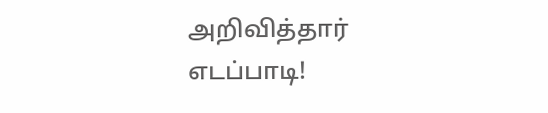அறிவித்தார் எடப்பாடி!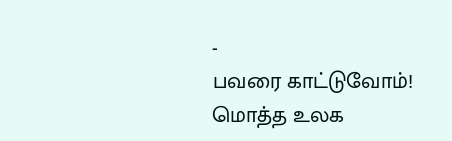-
பவரை காட்டுவோம்! மொத்த உலக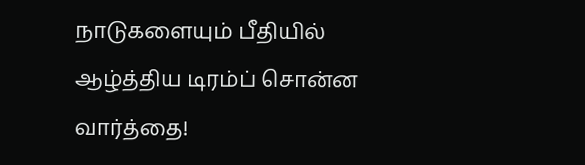நாடுகளையும் பீதியில் ஆழ்த்திய டிரம்ப் சொன்ன வார்த்தை!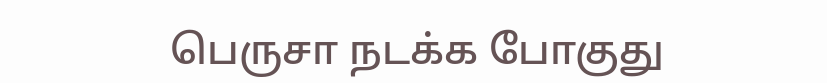பெருசா நடக்க போகுது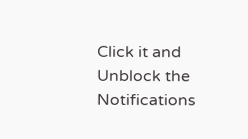Click it and Unblock the Notifications